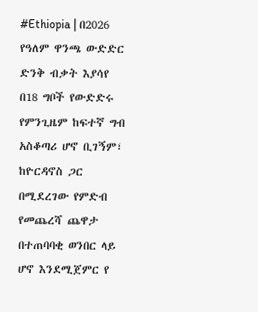#Ethiopia | በ2026 የዓለም ዋንጫ ውድድር ድንቅ ብቃት እያሳየ በ18 ግቦች የውድድሩ የምንጊዜም ከፍተኛ ግብ አስቆጣሪ ሆኖ ቢገኝም፣ ከዮርዳኖስ ጋር በሚደረገው የምድብ የመጨረሻ ጨዋታ በተጠባባቂ ወንበር ላይ ሆኖ እንደሚጀምር የ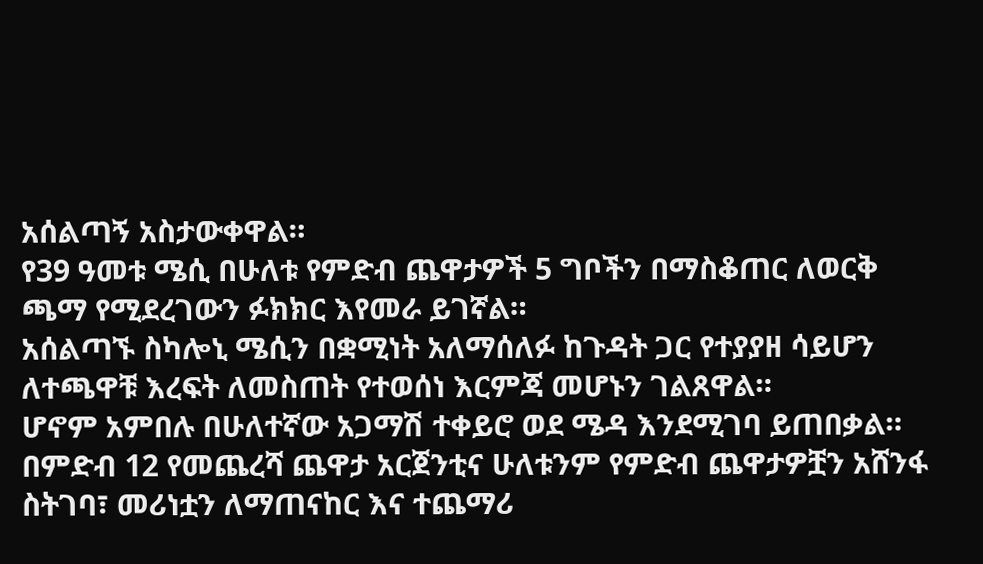አሰልጣኝ አስታውቀዋል።
የ39 ዓመቱ ሜሲ በሁለቱ የምድብ ጨዋታዎች 5 ግቦችን በማስቆጠር ለወርቅ ጫማ የሚደረገውን ፉክክር እየመራ ይገኛል።
አሰልጣኙ ስካሎኒ ሜሲን በቋሚነት አለማሰለፉ ከጉዳት ጋር የተያያዘ ሳይሆን ለተጫዋቹ እረፍት ለመስጠት የተወሰነ እርምጃ መሆኑን ገልጸዋል።
ሆኖም አምበሉ በሁለተኛው አጋማሽ ተቀይሮ ወደ ሜዳ እንደሚገባ ይጠበቃል።
በምድብ 12 የመጨረሻ ጨዋታ አርጀንቲና ሁለቱንም የምድብ ጨዋታዎቿን አሸንፋ ስትገባ፣ መሪነቷን ለማጠናከር እና ተጨማሪ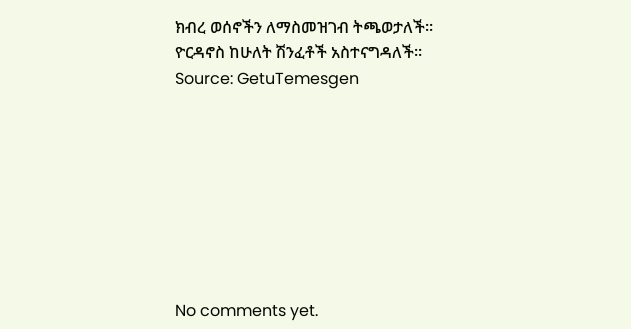ክብረ ወሰኖችን ለማስመዝገብ ትጫወታለች።
ዮርዳኖስ ከሁለት ሽንፈቶች አስተናግዳለች።
Source: GetuTemesgen








No comments yet.